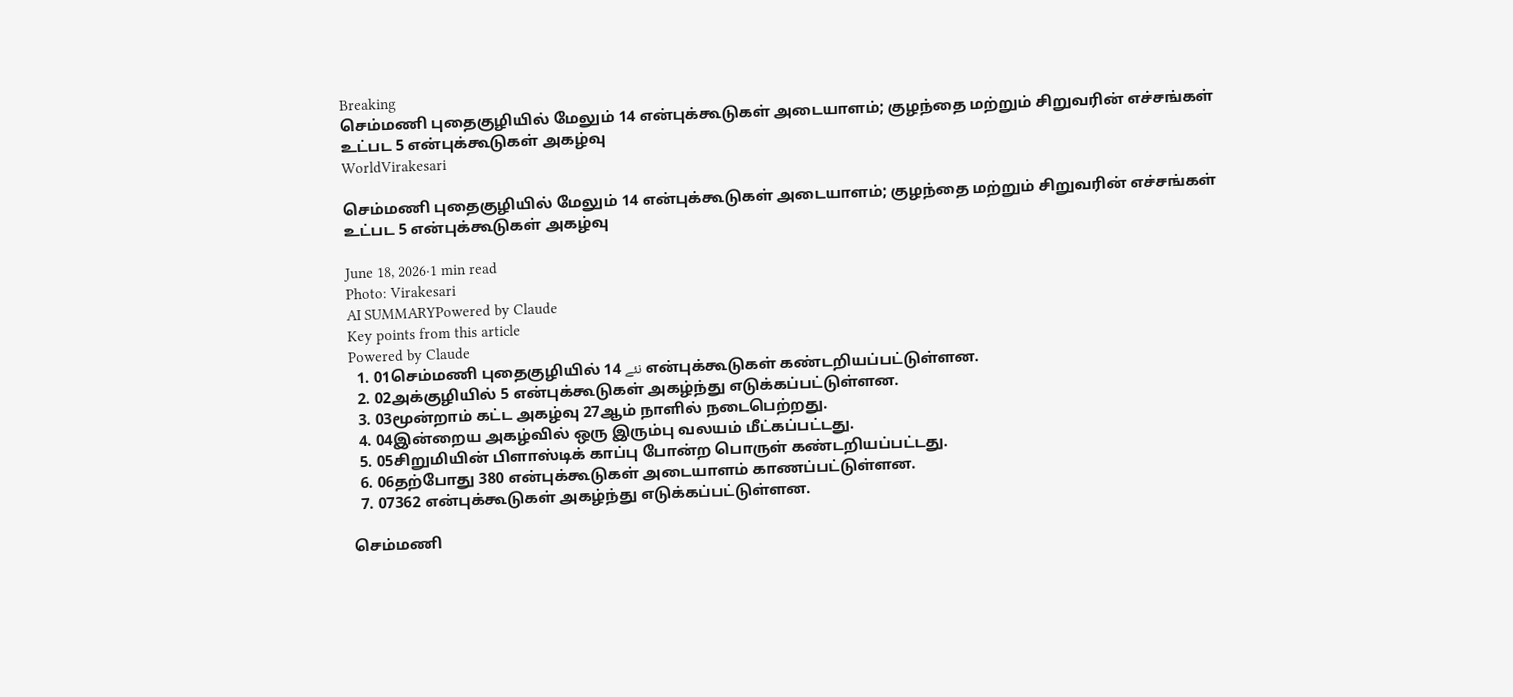Breaking
செம்மணி புதைகுழியில் மேலும் 14 என்புக்கூடுகள் அடையாளம்; குழந்தை மற்றும் சிறுவரின் எச்சங்கள் உட்பட 5 என்புக்கூடுகள் அகழ்வு
WorldVirakesari

செம்மணி புதைகுழியில் மேலும் 14 என்புக்கூடுகள் அடையாளம்; குழந்தை மற்றும் சிறுவரின் எச்சங்கள் உட்பட 5 என்புக்கூடுகள் அகழ்வு

June 18, 2026·1 min read
Photo: Virakesari
AI SUMMARYPowered by Claude
Key points from this article
Powered by Claude
  1. 01செம்மணி புதைகுழியில் 14 نئے என்புக்கூடுகள் கண்டறியப்பட்டுள்ளன.
  2. 02அக்குழியில் 5 என்புக்கூடுகள் அகழ்ந்து எடுக்கப்பட்டுள்ளன.
  3. 03மூன்றாம் கட்ட அகழ்வு 27ஆம் நாளில் நடைபெற்றது.
  4. 04இன்றைய அகழ்வில் ஒரு இரும்பு வலயம் மீட்கப்பட்டது.
  5. 05சிறுமியின் பிளாஸ்டிக் காப்பு போன்ற பொருள் கண்டறியப்பட்டது.
  6. 06தற்போது 380 என்புக்கூடுகள் அடையாளம் காணப்பட்டுள்ளன.
  7. 07362 என்புக்கூடுகள் அகழ்ந்து எடுக்கப்பட்டுள்ளன.

செம்மணி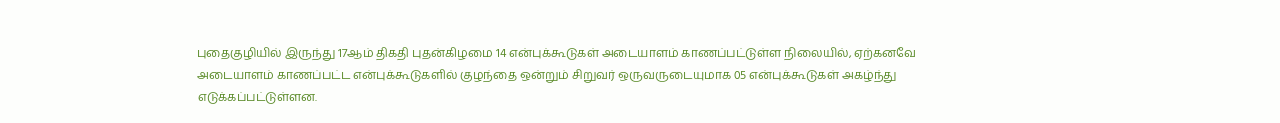புதைகுழியில் இருந்து 17ஆம் திகதி புதன்கிழமை 14 என்புக்கூடுகள் அடையாளம் காணப்பட்டுள்ள நிலையில், ஏற்கனவே அடையாளம் காணப்பட்ட என்புக்கூடுகளில் குழந்தை ஒன்றும் சிறுவர் ஒருவருடையுமாக 05 என்புக்கூடுகள் அகழ்ந்து எடுக்கப்பட்டுள்ளன.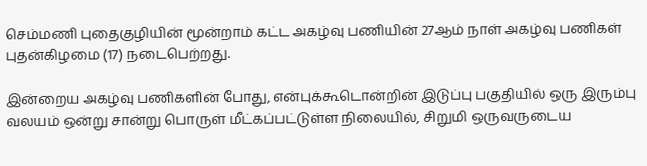செம்மணி புதைகுழியின் மூன்றாம் கட்ட அகழ்வு பணியின் 27ஆம் நாள் அகழ்வு பணிகள் புதன்கிழமை (17) நடைபெற்றது.

இன்றைய அகழ்வு பணிகளின் போது, என்புக்கூடொன்றின் இடுப்பு பகுதியில் ஒரு இரும்பு வலயம் ஒன்று சான்று பொருள் மீட்கப்பட்டுள்ள நிலையில், சிறுமி ஒருவருடைய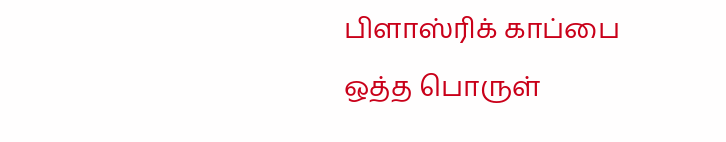பிளாஸ்ரிக் காப்பை ஒத்த பொருள்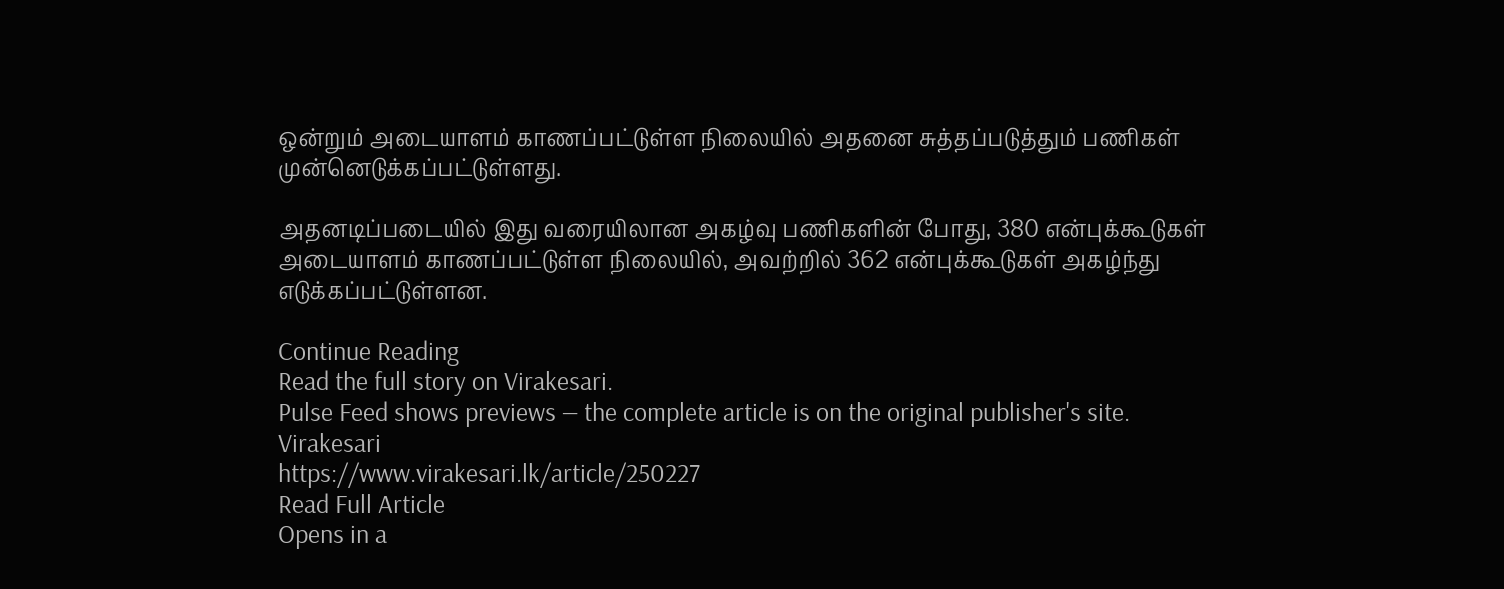ஒன்றும் அடையாளம் காணப்பட்டுள்ள நிலையில் அதனை சுத்தப்படுத்தும் பணிகள் முன்னெடுக்கப்பட்டுள்ளது.

அதனடிப்படையில் இது வரையிலான அகழ்வு பணிகளின் போது, 380 என்புக்கூடுகள் அடையாளம் காணப்பட்டுள்ள நிலையில், அவற்றில் 362 என்புக்கூடுகள் அகழ்ந்து எடுக்கப்பட்டுள்ளன.

Continue Reading
Read the full story on Virakesari.
Pulse Feed shows previews — the complete article is on the original publisher's site.
Virakesari
https://www.virakesari.lk/article/250227
Read Full Article
Opens in a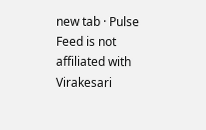new tab · Pulse Feed is not affiliated with Virakesari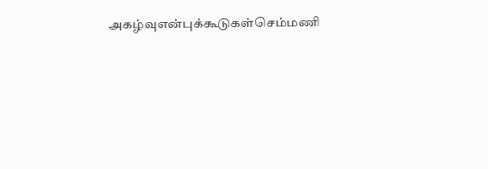அகழ்வுஎன்புக்கூடுகள்செம்மணி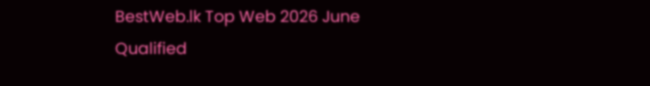BestWeb.lk Top Web 2026 June Qualified